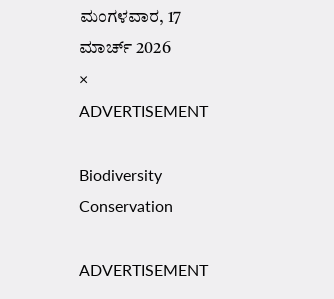ಮಂಗಳವಾರ, 17 ಮಾರ್ಚ್ 2026
×
ADVERTISEMENT

Biodiversity Conservation

ADVERTISEMENT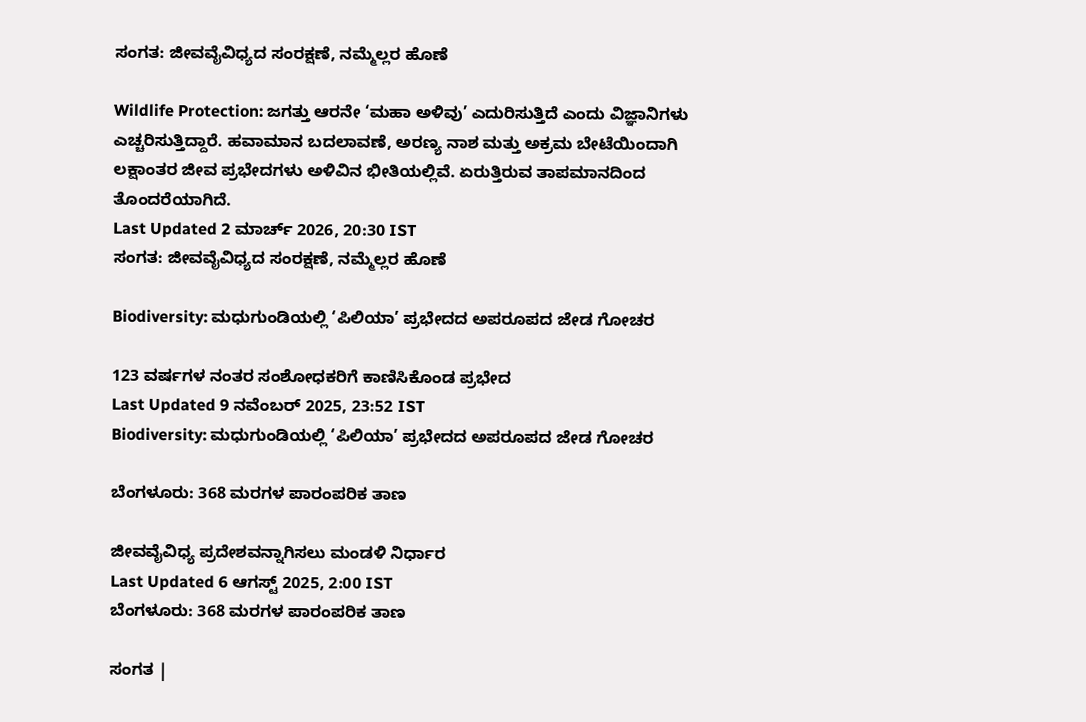ಸಂಗತ: ಜೀವವೈವಿಧ್ಯದ ಸಂರಕ್ಷಣೆ, ನಮ್ಮೆಲ್ಲರ ಹೊಣೆ

Wildlife Protection: ಜಗತ್ತು ಆರನೇ ‘ಮಹಾ ಅಳಿವು’ ಎದುರಿಸುತ್ತಿದೆ ಎಂದು ವಿಜ್ಞಾನಿಗಳು ಎಚ್ಚರಿಸುತ್ತಿದ್ದಾರೆ. ಹವಾಮಾನ ಬದಲಾವಣೆ, ಅರಣ್ಯ ನಾಶ ಮತ್ತು ಅಕ್ರಮ ಬೇಟೆಯಿಂದಾಗಿ ಲಕ್ಷಾಂತರ ಜೀವ ಪ್ರಭೇದಗಳು ಅಳಿವಿನ ಭೀತಿಯಲ್ಲಿವೆ. ಏರುತ್ತಿರುವ ತಾಪಮಾನದಿಂದ ತೊಂದರೆಯಾಗಿದೆ.
Last Updated 2 ಮಾರ್ಚ್ 2026, 20:30 IST
ಸಂಗತ: ಜೀವವೈವಿಧ್ಯದ ಸಂರಕ್ಷಣೆ, ನಮ್ಮೆಲ್ಲರ ಹೊಣೆ

Biodiversity: ಮಧುಗುಂಡಿಯಲ್ಲಿ ‘ಪಿಲಿಯಾ’ ಪ್ರಭೇದದ ಅಪರೂಪದ ಜೇಡ ಗೋಚರ

123 ವರ್ಷಗಳ ನಂತರ ಸಂಶೋಧಕರಿಗೆ ಕಾಣಿಸಿಕೊಂಡ ಪ್ರಭೇದ
Last Updated 9 ನವೆಂಬರ್ 2025, 23:52 IST
Biodiversity: ಮಧುಗುಂಡಿಯಲ್ಲಿ ‘ಪಿಲಿಯಾ’ ಪ್ರಭೇದದ ಅಪರೂಪದ ಜೇಡ ಗೋಚರ

ಬೆಂಗಳೂರು: 368 ಮರಗಳ ಪಾರಂಪರಿಕ ತಾಣ

ಜೀವವೈವಿಧ್ಯ ಪ್ರದೇಶವನ್ನಾಗಿಸಲು ಮಂಡಳಿ ನಿರ್ಧಾರ
Last Updated 6 ಆಗಸ್ಟ್ 2025, 2:00 IST
ಬೆಂಗಳೂರು: 368 ಮರಗಳ ಪಾರಂಪರಿಕ ತಾಣ

ಸಂಗತ |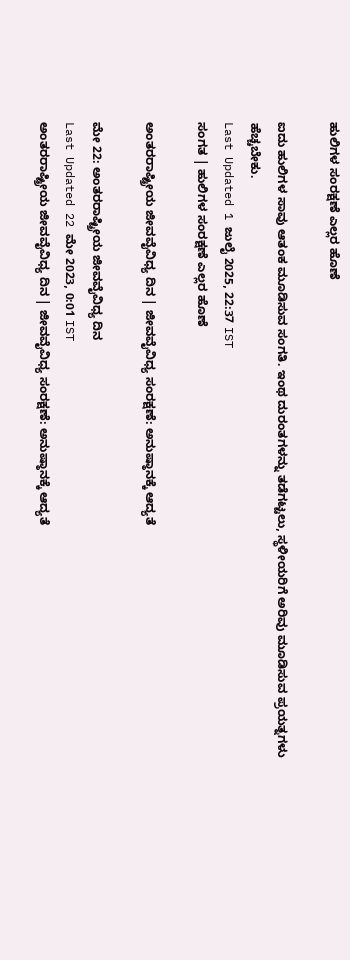ಹುಲಿಗಳ ಸಂರಕ್ಷಣೆ ಎಲ್ಲರ ಹೊಣೆ

ಐದು ಹುಲಿಗಳ ಸಾವು ಆತಂಕ ಮೂಡಿಸುವ ಸಂಗತಿ. ಇಂಥ ದುರಂತಗಳನ್ನು ತಡೆಗಟ್ಟಲು, ಸ್ಥಳೀಯರಿಗೆ ಅರಿವು ಮೂಡಿಸುವ ಪ್ರಯತ್ನಗಳು ಹೆಚ್ಚಬೇಕು.
Last Updated 1 ಜುಲೈ 2025, 22:37 IST
ಸಂಗತ | ಹುಲಿಗಳ ಸಂರಕ್ಷಣೆ ಎಲ್ಲರ ಹೊಣೆ

ಅಂತರರಾಷ್ಟ್ರೀಯ ಜೀವವೈವಿಧ್ಯ ದಿನ | ಜೀವವೈವಿಧ್ಯ ಸಂರಕ್ಷಣೆ: ಅನುಷ್ಠಾನಕ್ಕೆ ಆದ್ಯತೆ

ಮೇ 22: ಅಂತರರಾಷ್ಟ್ರೀಯ ಜೀವವೈವಿಧ್ಯ ದಿನ
Last Updated 22 ಮೇ 2023, 0:01 IST
ಅಂತರರಾಷ್ಟ್ರೀಯ ಜೀವವೈವಿಧ್ಯ ದಿನ | ಜೀವವೈವಿಧ್ಯ ಸಂರಕ್ಷಣೆ: ಅನುಷ್ಠಾನಕ್ಕೆ ಆದ್ಯತೆ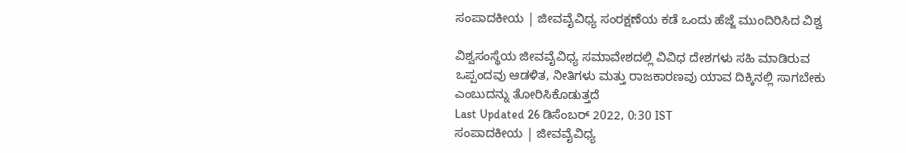ಸಂಪಾದಕೀಯ | ಜೀವವೈವಿಧ್ಯ ಸಂರಕ್ಷಣೆಯ ಕಡೆ ಒಂದು ಹೆಜ್ಜೆ ಮುಂದಿರಿಸಿದ ವಿಶ್ವ

ವಿಶ್ವಸಂಸ್ಥೆಯ ಜೀವವೈವಿಧ್ಯ ಸಮಾವೇಶದಲ್ಲಿ ವಿವಿಧ ದೇಶಗಳು ಸಹಿ ಮಾಡಿರುವ ಒಪ್ಪಂದವು ಆಡಳಿತ, ನೀತಿಗಳು ಮತ್ತು ರಾಜಕಾರಣವು ಯಾವ ದಿಕ್ಕಿನಲ್ಲಿ ಸಾಗಬೇಕು ಎಂಬುದನ್ನು ತೋರಿಸಿಕೊಡುತ್ತದೆ
Last Updated 26 ಡಿಸೆಂಬರ್ 2022, 0:30 IST
ಸಂಪಾದಕೀಯ | ಜೀವವೈವಿಧ್ಯ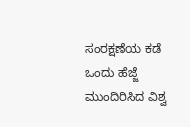ಸಂರಕ್ಷಣೆಯ ಕಡೆ ಒಂದು ಹೆಜ್ಜೆ ಮುಂದಿರಿಸಿದ ವಿಶ್ವ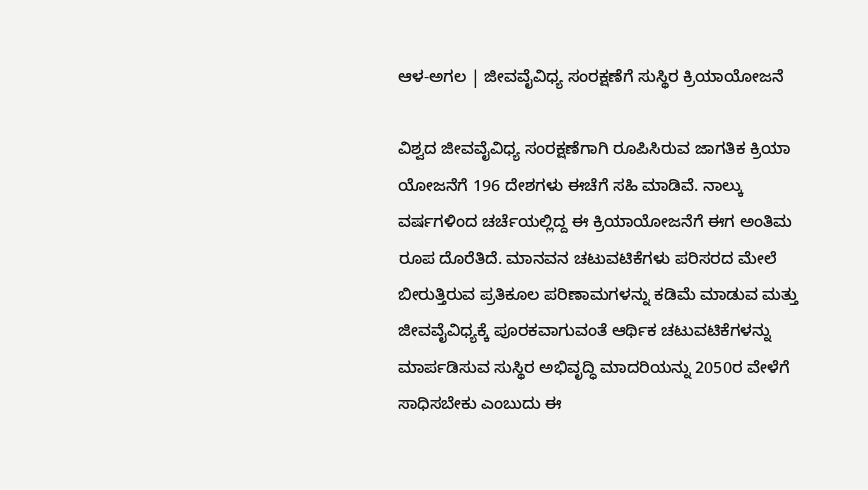ಆಳ-ಅಗಲ | ಜೀವವೈವಿಧ್ಯ ಸಂರಕ್ಷಣೆಗೆ ಸುಸ್ಥಿರ ಕ್ರಿಯಾಯೋಜನೆ

ವಿಶ್ವದ ಜೀವವೈವಿಧ್ಯ ಸಂರಕ್ಷಣೆಗಾಗಿ ರೂಪಿಸಿರುವ ಜಾಗತಿಕ ಕ್ರಿಯಾ ಯೋಜನೆಗೆ 196 ದೇಶಗಳು ಈಚೆಗೆ ಸಹಿ ಮಾಡಿವೆ. ನಾಲ್ಕು ವರ್ಷಗಳಿಂದ ಚರ್ಚೆಯಲ್ಲಿದ್ದ ಈ ಕ್ರಿಯಾಯೋಜನೆಗೆ ಈಗ ಅಂತಿಮ ರೂಪ ದೊರೆತಿದೆ. ಮಾನವನ ಚಟುವಟಿಕೆಗಳು ಪರಿಸರದ ಮೇಲೆ ಬೀರುತ್ತಿರುವ ಪ್ರತಿಕೂಲ ಪರಿಣಾಮಗಳನ್ನು ಕಡಿಮೆ ಮಾಡುವ ಮತ್ತು ಜೀವವೈವಿಧ್ಯಕ್ಕೆ ಪೂರಕವಾಗುವಂತೆ ಆರ್ಥಿಕ ಚಟುವಟಿಕೆಗಳನ್ನು ಮಾರ್ಪಡಿಸುವ ಸುಸ್ಥಿರ ಅಭಿವೃದ್ಧಿ ಮಾದರಿಯನ್ನು 2050ರ ವೇಳೆಗೆ ಸಾಧಿಸಬೇಕು ಎಂಬುದು ಈ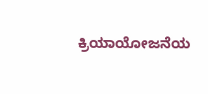ಕ್ರಿಯಾಯೋಜನೆಯ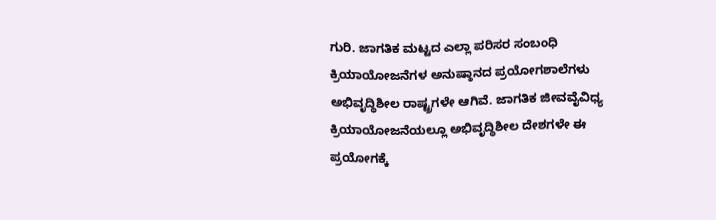ಗುರಿ. ಜಾಗತಿಕ ಮಟ್ಟದ ಎಲ್ಲಾ ಪರಿಸರ ಸಂಬಂಧಿ ಕ್ರಿಯಾಯೋಜನೆಗಳ ಅನುಷ್ಠಾನದ ಪ್ರಯೋಗಶಾಲೆಗಳು ಅಭಿವೃದ್ಧಿಶೀಲ ರಾಷ್ಟ್ರಗಳೇ ಆಗಿವೆ. ಜಾಗತಿಕ ಜೀವವೈವಿಧ್ಯ ಕ್ರಿಯಾಯೋಜನೆಯಲ್ಲೂ ಅಭಿವೃದ್ಧಿಶೀಲ ದೇಶಗಳೇ ಈ ಪ್ರಯೋಗಕ್ಕೆ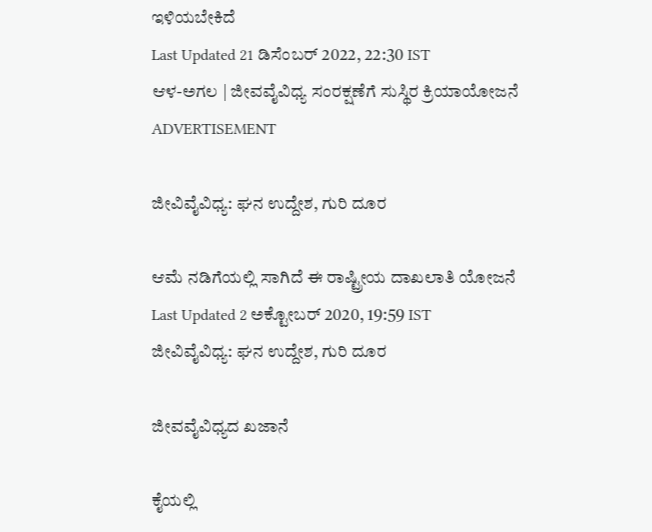ಇಳಿಯಬೇಕಿದೆ
Last Updated 21 ಡಿಸೆಂಬರ್ 2022, 22:30 IST
ಆಳ-ಅಗಲ | ಜೀವವೈವಿಧ್ಯ ಸಂರಕ್ಷಣೆಗೆ ಸುಸ್ಥಿರ ಕ್ರಿಯಾಯೋಜನೆ
ADVERTISEMENT

ಜೀವಿವೈವಿಧ್ಯ: ಘನ ಉದ್ದೇಶ, ಗುರಿ ದೂರ

ಆಮೆ ನಡಿಗೆಯಲ್ಲಿ ಸಾಗಿದೆ ಈ ರಾಷ್ಟ್ರೀಯ ದಾಖಲಾತಿ ಯೋಜನೆ
Last Updated 2 ಅಕ್ಟೋಬರ್ 2020, 19:59 IST
ಜೀವಿವೈವಿಧ್ಯ: ಘನ ಉದ್ದೇಶ, ಗುರಿ ದೂರ

ಜೀವವೈವಿಧ್ಯದ ಖಜಾನೆ

ಕೈಯಲ್ಲಿ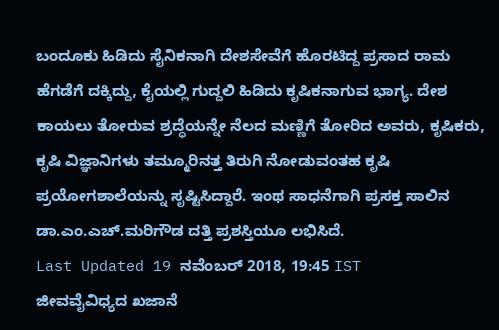ಬಂದೂಕು ಹಿಡಿದು ಸೈನಿಕನಾಗಿ ದೇಶಸೇವೆಗೆ ಹೊರಟಿದ್ದ ಪ್ರಸಾದ ರಾಮ ಹೆಗಡೆಗೆ ದಕ್ಕಿದ್ದು, ಕೈಯಲ್ಲಿ ಗುದ್ದಲಿ ಹಿಡಿದು ಕೃಷಿಕನಾಗುವ ಭಾಗ್ಯ. ದೇಶ ಕಾಯಲು ತೋರುವ ಶ್ರದ್ಧೆಯನ್ನೇ ನೆಲದ ಮಣ್ಣಿಗೆ ತೋರಿದ ಅವರು, ಕೃಷಿಕರು, ಕೃಷಿ ವಿಜ್ಞಾನಿಗಳು ತಮ್ಮೂರಿನತ್ತ ತಿರುಗಿ ನೋಡುವಂತಹ ಕೃಷಿ ಪ್ರಯೋಗಶಾಲೆಯನ್ನು ಸೃಷ್ಟಿಸಿದ್ದಾರೆ. ಇಂಥ ಸಾಧನೆಗಾಗಿ ಪ್ರಸಕ್ತ ಸಾಲಿನ ಡಾ.ಎಂ.ಎಚ್.ಮರಿಗೌಡ ದತ್ತಿ ಪ್ರಶಸ್ತಿಯೂ ಲಭಿಸಿದೆ.
Last Updated 19 ನವೆಂಬರ್ 2018, 19:45 IST
ಜೀವವೈವಿಧ್ಯದ ಖಜಾನೆ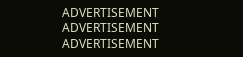ADVERTISEMENT
ADVERTISEMENT
ADVERTISEMENT